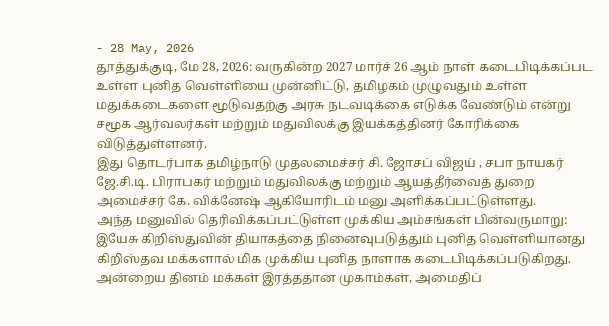- 28 May, 2026
தூத்துக்குடி, மே 28, 2026: வருகின்ற 2027 மார்ச் 26 ஆம் நாள் கடைபிடிக்கப்பட உள்ள புனித வெள்ளியை முன்னிட்டு, தமிழகம் முழுவதும் உள்ள மதுக்கடைகளை மூடுவதற்கு அரசு நடவடிக்கை எடுக்க வேண்டும் என்று சமூக ஆர்வலர்கள் மற்றும் மதுவிலக்கு இயக்கத்தினர் கோரிக்கை விடுத்துள்ளனர்.
இது தொடர்பாக தமிழ்நாடு முதலமைச்சர் சி. ஜோசப் விஜய் , சபா நாயகர் ஜே.சி.டி. பிராபகர் மற்றும் மதுவிலக்கு மற்றும் ஆயத்தீர்வைத் துறை அமைச்சர் கே. விக்னேஷ் ஆகியோரிடம் மனு அளிக்கப்பட்டுள்ளது.
அந்த மனுவில் தெரிவிக்கப்பட்டுள்ள முக்கிய அம்சங்கள் பின்வருமாறு:
இயேசு கிறிஸ்துவின் தியாகத்தை நினைவுபடுத்தும் புனித வெள்ளியானது கிறிஸ்தவ மக்களால் மிக முக்கிய புனித நாளாக கடைபிடிக்கப்படுகிறது. அன்றைய தினம் மக்கள் இரத்ததான முகாம்கள், அமைதிப்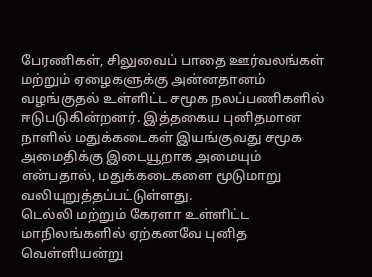பேரணிகள், சிலுவைப் பாதை ஊர்வலங்கள் மற்றும் ஏழைகளுக்கு அன்னதானம் வழங்குதல் உள்ளிட்ட சமூக நலப்பணிகளில் ஈடுபடுகின்றனர். இத்தகைய புனிதமான நாளில் மதுக்கடைகள் இயங்குவது சமூக அமைதிக்கு இடையூறாக அமையும் என்பதால், மதுக்கடைகளை மூடுமாறு வலியுறுத்தப்பட்டுள்ளது.
டெல்லி மற்றும் கேரளா உள்ளிட்ட மாநிலங்களில் ஏற்கனவே புனித வெள்ளியன்று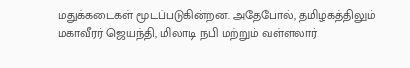மதுக்கடைகள் மூடப்படுகின்றன. அதேபோல், தமிழகத்திலும் மகாவீரர் ஜெயந்தி, மிலாடி நபி மற்றும் வள்ளலார்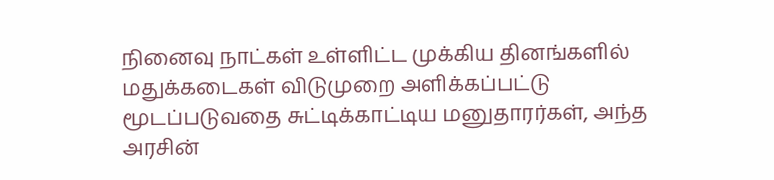நினைவு நாட்கள் உள்ளிட்ட முக்கிய தினங்களில் மதுக்கடைகள் விடுமுறை அளிக்கப்பட்டு மூடப்படுவதை சுட்டிக்காட்டிய மனுதாரர்கள், அந்த அரசின்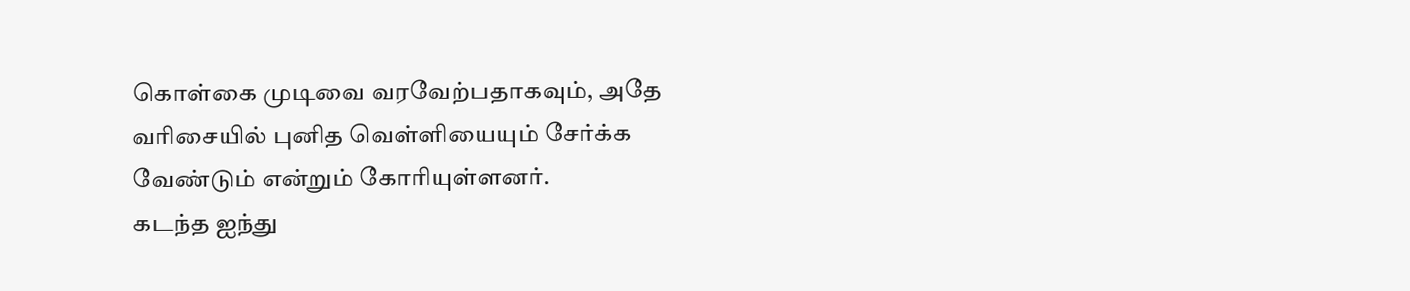கொள்கை முடிவை வரவேற்பதாகவும், அதே வரிசையில் புனித வெள்ளியையும் சேர்க்க வேண்டும் என்றும் கோரியுள்ளனர்.
கடந்த ஐந்து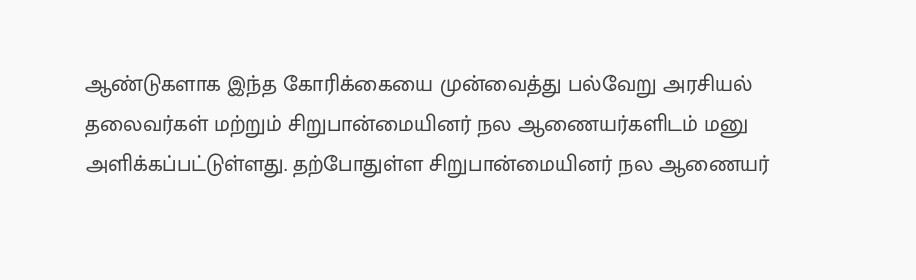ஆண்டுகளாக இந்த கோரிக்கையை முன்வைத்து பல்வேறு அரசியல் தலைவர்கள் மற்றும் சிறுபான்மையினர் நல ஆணையர்களிடம் மனு அளிக்கப்பட்டுள்ளது. தற்போதுள்ள சிறுபான்மையினர் நல ஆணையர்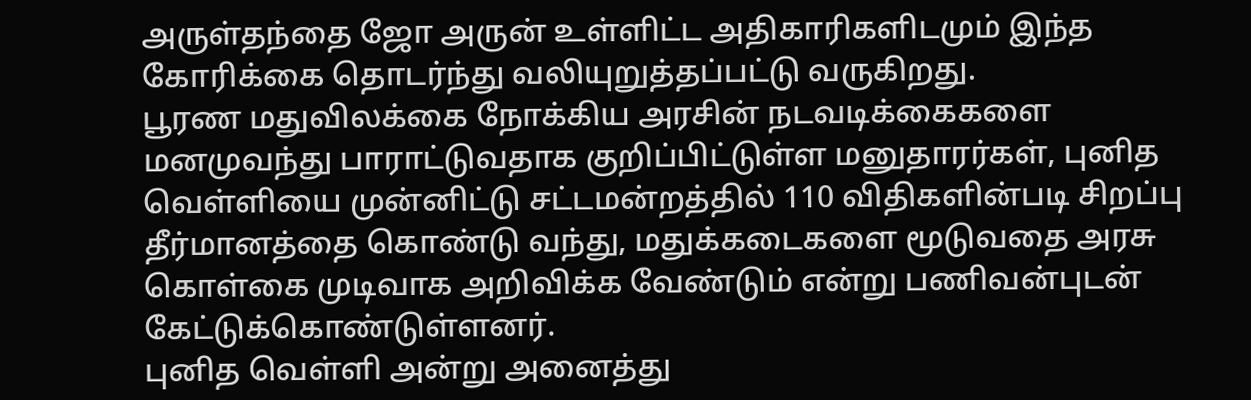அருள்தந்தை ஜோ அருன் உள்ளிட்ட அதிகாரிகளிடமும் இந்த கோரிக்கை தொடர்ந்து வலியுறுத்தப்பட்டு வருகிறது.
பூரண மதுவிலக்கை நோக்கிய அரசின் நடவடிக்கைகளை மனமுவந்து பாராட்டுவதாக குறிப்பிட்டுள்ள மனுதாரர்கள், புனித வெள்ளியை முன்னிட்டு சட்டமன்றத்தில் 110 விதிகளின்படி சிறப்பு தீர்மானத்தை கொண்டு வந்து, மதுக்கடைகளை மூடுவதை அரசு கொள்கை முடிவாக அறிவிக்க வேண்டும் என்று பணிவன்புடன் கேட்டுக்கொண்டுள்ளனர்.
புனித வெள்ளி அன்று அனைத்து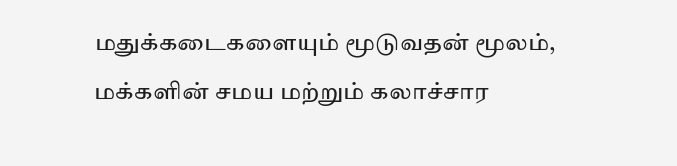மதுக்கடைகளையும் மூடுவதன் மூலம், மக்களின் சமய மற்றும் கலாச்சார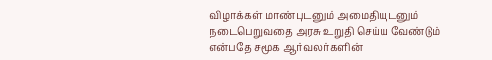விழாக்கள் மாண்புடனும் அமைதியுடனும் நடைபெறுவதை அரசு உறுதி செய்ய வேண்டும் என்பதே சமூக ஆர்வலர்களின்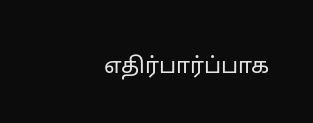எதிர்பார்ப்பாக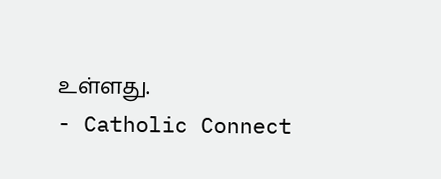உள்ளது.
- Catholic Connect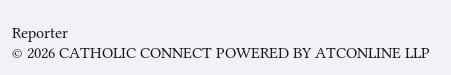Reporter
© 2026 CATHOLIC CONNECT POWERED BY ATCONLINE LLP